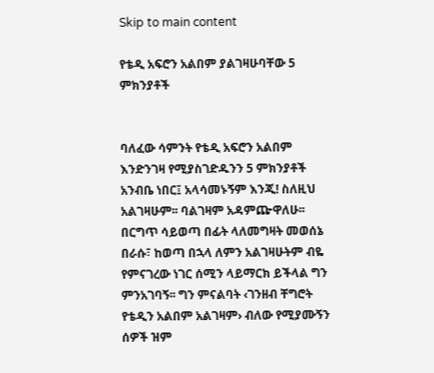Skip to main content

የቴዲ አፍሮን አልበም ያልገዛሁባቸው 5 ምክንያቶች


ባለፈው ሳምንት የቴዲ አፍሮን አልበም እንድንገዛ የሚያስገድዱንን 5 ምክንያቶች አንብቤ ነበር፤ አላሳመኑኝም እንጂ! ስለዚህ አልገዛሁም፡፡ ባልገዛም አዳምጬዋለሁ፡፡ በርግጥ ሳይወጣ በፊት ላለመግዛት መወሰኔ በራሱ፣ ከወጣ በኋላ ለምን አልገዛሁትም ብዬ የምናገረው ነገር ሰሚን ላይማርክ ይችላል ግን ምንአገባኝ፡፡ ግን ምናልባት ‹ገንዘብ ቸግሮት የቴዲን አልበም አልገዛም› ብለው የሚያሙኝን ሰዎች ዝም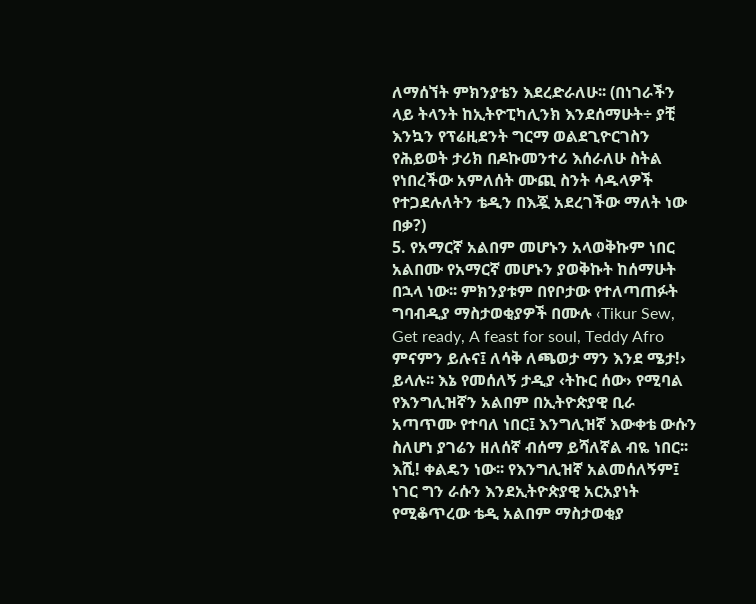ለማሰኘት ምክንያቴን እደረድራለሁ፡፡ (በነገራችን ላይ ትላንት ከኢትዮፒካሊንክ እንደሰማሁት÷ ያቺ እንኳን የፕሬዚደንት ግርማ ወልደጊዮርገስን የሕይወት ታሪክ በዶኩመንተሪ እሰራለሁ ስትል የነበረችው አምለሰት ሙጪ ስንት ሳዱላዎች የተጋደሉለትን ቴዲን በእጇ አደረገችው ማለት ነው በቃ?)
5. የአማርኛ አልበም መሆኑን አላወቅኩም ነበር
አልበሙ የአማርኛ መሆኑን ያወቅኩት ከሰማሁት በኋላ ነው፡፡ ምክንያቱም በየቦታው የተለጣጠፉት ግባብዲያ ማስታወቂያዎች በሙሉ ‹Tikur Sew, Get ready, A feast for soul, Teddy Afro ምናምን ይሉና፤ ለሳቅ ለጫወታ ማን እንደ ሜታ!› ይላሉ፡፡ እኔ የመሰለኝ ታዲያ ‹ትኩር ሰው› የሚባል የእንግሊዝኛን አልበም በኢትዮጵያዊ ቢራ አጣጥሙ የተባለ ነበር፤ እንግሊዝኛ እውቀቴ ውሱን ስለሆነ ያገሬን ዘለሰኛ ብሰማ ይሻለኛል ብዬ ነበር፡፡ እሺ! ቀልዴን ነው፡፡ የእንግሊዝኛ አልመሰለኝም፤ ነገር ግን ራሱን እንደኢትዮጵያዊ አርአያነት የሚቆጥረው ቴዲ አልበም ማስታወቂያ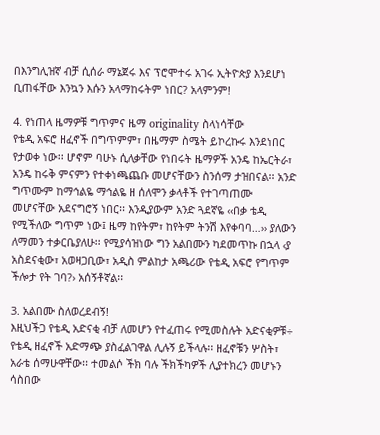በእንግሊዝኛ ብቻ ሲሰራ ማኔጀሩ እና ፕሮሞተሩ አገሩ ኢትዮጵያ እንደሆነ ቢጠፋቸው እንኳን እሱን አላማከሩትም ነበር? አላምንም!

4. የነጠላ ዜማዎቹ ግጥምና ዜማ originality ስላነሳቸው
የቴዲ አፍሮ ዘፈኖች በግጥምም፣ በዜማም ስሜት ይኮረኩሩ እንደነበር የታወቀ ነው፡፡ ሆኖም ባሁኑ ሲለቃቸው የነበሩት ዜማዎች አንዴ ከኤርትራ፣ አንዴ ከሩቅ ምናምን የተቀነጫጨቡ መሆናቸውን ስንሰማ ታዝበናል፡፡ አንድ ግጥሙም ከማኅልዬ ማኅልዬ ዘ ሰለሞን ቃላቶች የተገጣጠሙ መሆናቸው አደናግሮኝ ነበር፡፡ እንዲያውም አንድ ጓደኛዬ ‹‹በቃ ቴዲ የሚችለው ግጥም ነው፤ ዜማ ከየትም፣ ከየትም ትንሽ እየቀባባ…›› ያለውን ለማመን ተቃርቤያለሁ፡፡ የሚያሳዝነው ግን አልበሙን ካደመጥኩ በኋላ ‹ያ አስደናቂው፣ አወዛጋቢው፣ አዲስ ምልከታ አጫሪው የቴዲ አፍሮ የግጥም ችሎታ የት ገባ?› አሰኝቶኛል፡፡

3. አልበሙ ስለወረደብኝ!
እዚህችጋ የቴዲ አድናቂ ብቻ ለመሆን የተፈጠሩ የሚመስሉት አድናቂዎቹ÷ የቴዲ ዘፈኖች አድማጭ ያስፈልገዋል ሊሉኝ ይችላሉ፡፡ ዘፈኖቹን ሦስት፣ አራቴ ሰማሁዋቸው፡፡ ተመልሶ ችክ ባሉ ችክችካዎች ሊያተክረን መሆኑን ሳስበው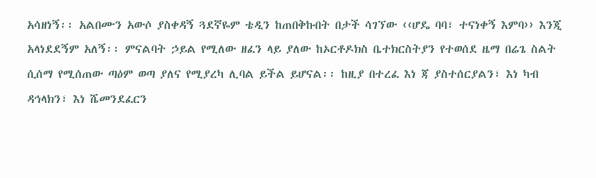አሳዘነኝ፡፡ አልበሙን አውሶ ያስቀዳኝ ጓደኛዬም ቴዲን ከጠበቅኩበት በታች ሳገኘው ‹‹ሆዴ ባባ፣ ተናነቀኝ እምባ›› እንጂ አላነደደኝም አለኝ፡፡ ምናልባት ኃይል የሚለው ዘፈን ላይ ያለው ከኦርቶዶክስ ቤተክርስትያን የተወሰደ ዜማ በሬጌ ስልት ሲሰማ የሚሰጠው ጣዕም ወጣ ያለና የሚያረካ ሊባል ይችል ይሆናል፡፡ ከዚያ በተረፈ እነ ጃ ያስተሰርያልን፣ እነ ካብ ዳኅላክን፣ እነ ሼመንደፈርን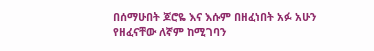በሰማሁበት ጆሮዬ እና እሱም በዘፈነበት አፉ አሁን የዘፈናቸው ለኛም ከሚገባን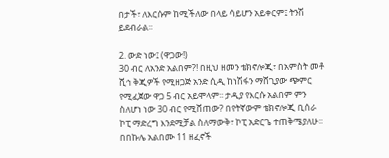በታች፣ ለእርሱም ከሚችለው በላይ ሳይሆን አይቀርም፤ ትንሽ ይደብራል፡፡

2. ውድ ነው፤ (ዋጋው!)
30 ብር ለአንድ አልበም?! በዚህ ዘመን ቴክኖሎጂ፣ በአምስት መቶ ሺኅ ቅጂዎች የሚዘጋጅ አንድ ሲዲ ከነሽፋን ማሸጊያው ጭምር የሚፈጀው ዋጋ 5 ብር አይሞላም፡፡ ታዲያ የእርሱ አልበም ምን ስለሆነ ነው 30 ብር የሚሸጠው? በየትኛውም ቴክኖሎጂ ቢሰራ ኮፒ ማድረግ እንደሚቻል ስለማውቅ፣ ኮፒ አድርጌ ተጠቅሜያለሁ፡፡ በበኩሌ አልበሙ 11 ዘፈኖች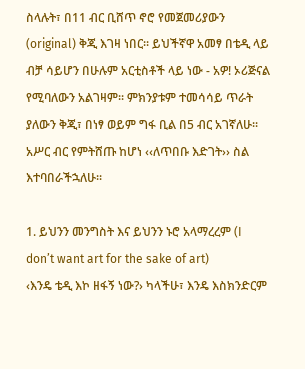ስላሉት፣ በ11 ብር ቢሸጥ ኖሮ የመጀመሪያውን (original) ቅጂ እገዛ ነበር፡፡ ይህችኛዋ አመፃ በቴዲ ላይ ብቻ ሳይሆን በሁሉም አርቲስቶች ላይ ነው - አዎ! ኦሪጅናል የሚባለውን አልገዛም፡፡ ምክንያቱም ተመሳሳይ ጥራት ያለውን ቅጂ፣ በነፃ ወይም ግፋ ቢል በ5 ብር አገኛለሁ፡፡ አሥር ብር የምትሸጡ ከሆነ ‹‹ለጥበቡ እድገት›› ስል እተባበራችኋለሁ፡፡

1. ይህንን መንግስት እና ይህንን ኑሮ አላማረረም (I don’t want art for the sake of art)
‹እንዴ ቴዲ እኮ ዘፋኝ ነው?› ካላችሁ፣ እንዴ እስክንድርም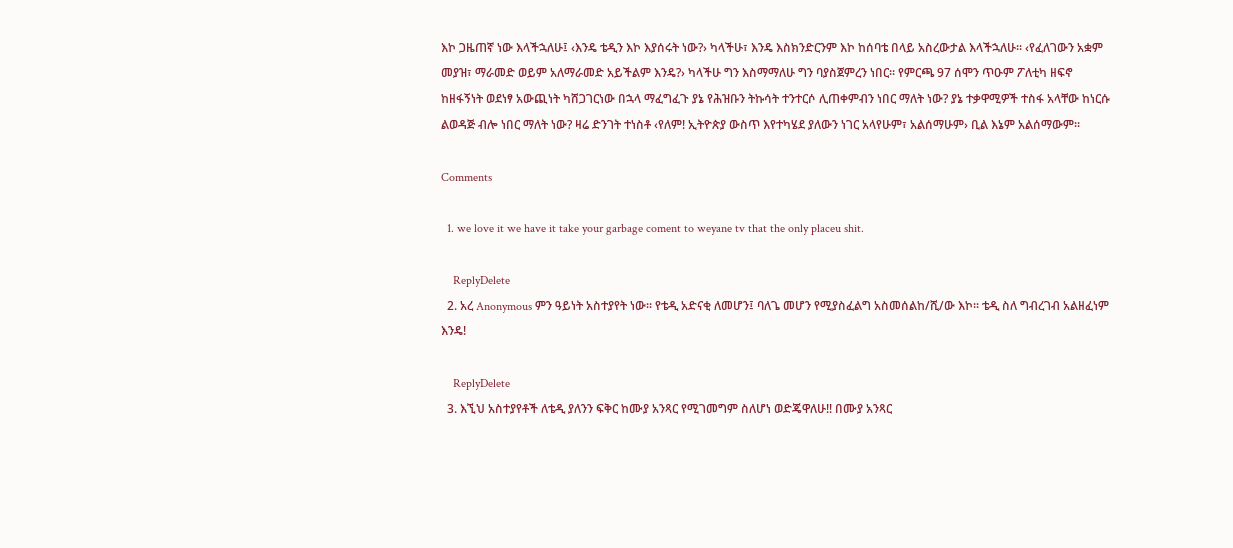እኮ ጋዜጠኛ ነው እላችኋለሁ፤ ‹እንዴ ቴዲን እኮ እያሰሩት ነው?› ካላችሁ፣ እንዴ እስክንድርንም እኮ ከሰባቴ በላይ አስረውታል እላችኋለሁ፡፡ ‹የፈለገውን አቋም መያዝ፣ ማራመድ ወይም አለማራመድ አይችልም እንዴ?› ካላችሁ ግን እስማማለሁ ግን ባያስጀምረን ነበር፡፡ የምርጫ 97 ሰሞን ጥዑም ፖለቲካ ዘፍኖ ከዘፋኝነት ወደነፃ አውጪነት ካሸጋገርነው በኋላ ማፈግፈጉ ያኔ የሕዝቡን ትኩሳት ተንተርሶ ሊጠቀምብን ነበር ማለት ነው? ያኔ ተቃዋሚዎች ተስፋ አላቸው ከነርሱ ልወዳጅ ብሎ ነበር ማለት ነው? ዛሬ ድንገት ተነስቶ ‹የለም! ኢትዮጵያ ውስጥ እየተካሄደ ያለውን ነገር አላየሁም፣ አልሰማሁም› ቢል እኔም አልሰማውም፡፡

Comments

  1. we love it we have it take your garbage coment to weyane tv that the only placeu shit.

    ReplyDelete
  2. አረ Anonymous ምን ዓይነት አስተያየት ነው፡፡ የቴዲ አድናቂ ለመሆን፤ ባለጌ መሆን የሚያስፈልግ አስመሰልከ/ሺ/ው እኮ፡፡ ቴዲ ስለ ግብረገብ አልዘፈነም እንዴ!

    ReplyDelete
  3. እኚህ አስተያየቶች ለቴዲ ያለንን ፍቅር ከሙያ አንጻር የሚገመግም ስለሆነ ወድጄዋለሁ!! በሙያ አንጻር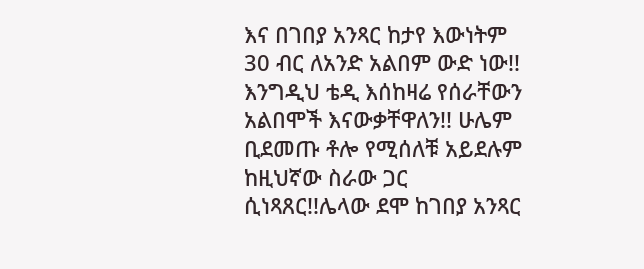እና በገበያ አንጻር ከታየ እውነትም 30 ብር ለአንድ አልበም ውድ ነው!! እንግዲህ ቴዲ እሰከዛሬ የሰራቸውን አልበሞች እናውቃቸዋለን!! ሁሌም ቢደመጡ ቶሎ የሚሰለቹ አይደሉም ከዚህኛው ስራው ጋር ሲነጻጸር!!ሌላው ደሞ ከገበያ አንጻር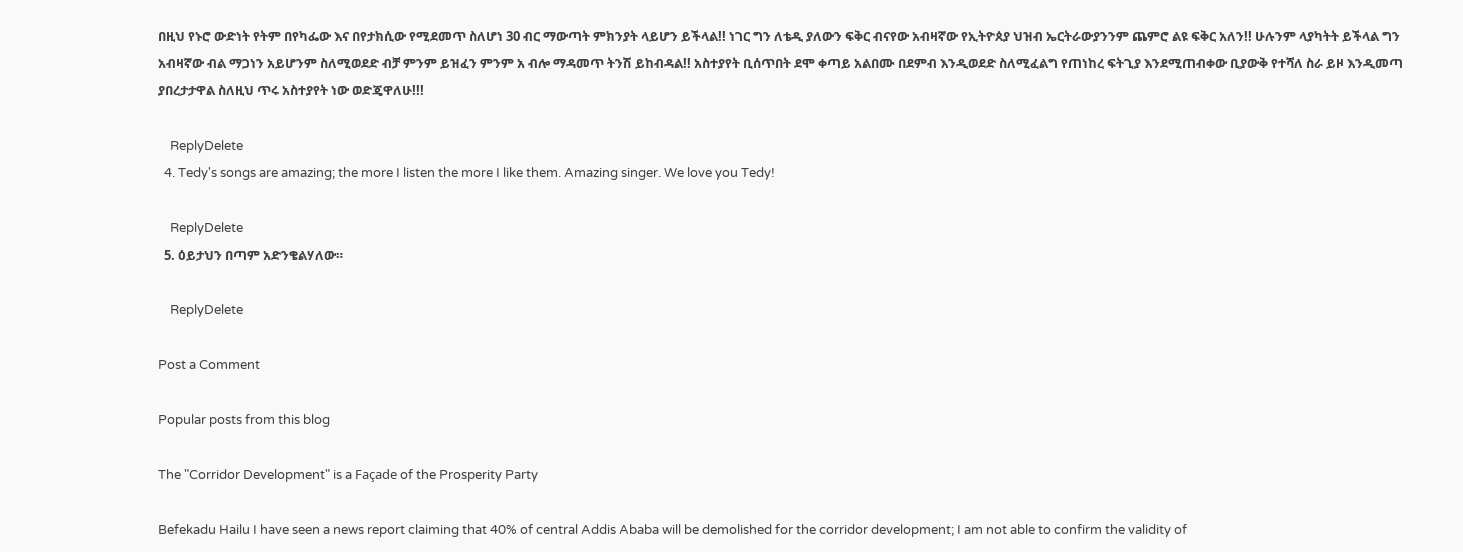በዚህ የኑሮ ውድነት የትም በየካፌው እና በየታክሲው የሚደመጥ ስለሆነ 30 ብር ማውጣት ምክንያት ላይሆን ይችላል!! ነገር ግን ለቴዲ ያለውን ፍቅር ብናየው አብዛኛው የኢትዮጰያ ህዝብ ኤርትራውያንንም ጨምሮ ልዩ ፍቅር አለን!! ሁሉንም ላያካትት ይችላል ግን አብዛኛው ብል ማጋነን አይሆንም ስለሚወደድ ብቻ ምንም ይዝፈን ምንም አ ብሎ ማዳመጥ ትንሽ ይከብዳል!! አስተያየት ቢሰጥበት ደሞ ቀጣይ አልበሙ በደምብ እንዲወደድ ስለሚፈልግ የጠነከረ ፍትጊያ እንደሚጠብቀው ቢያውቅ የተሻለ ስራ ይዞ እንዲመጣ ያበረታታዋል ስለዚህ ጥሩ አስተያየት ነው ወድጄዋለሁ!!!

    ReplyDelete
  4. Tedy's songs are amazing; the more I listen the more I like them. Amazing singer. We love you Tedy!

    ReplyDelete
  5. ዕይታህን በጣም አድንቄልሃለው።

    ReplyDelete

Post a Comment

Popular posts from this blog

The "Corridor Development" is a Façade of the Prosperity Party

Befekadu Hailu I have seen a news report claiming that 40% of central Addis Ababa will be demolished for the corridor development; I am not able to confirm the validity of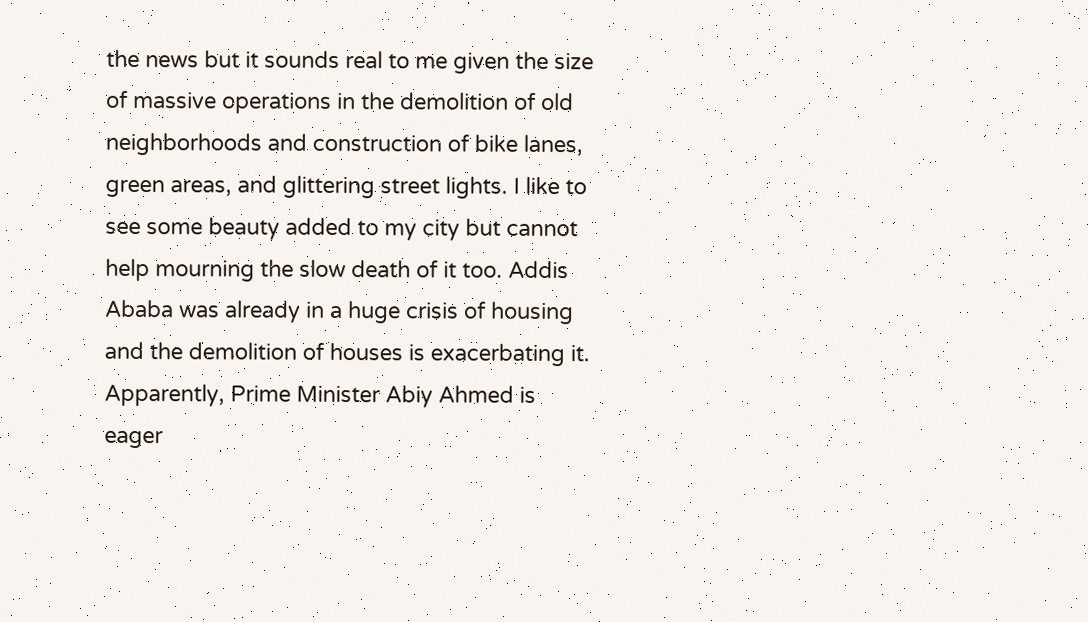the news but it sounds real to me given the size of massive operations in the demolition of old neighborhoods and construction of bike lanes, green areas, and glittering street lights. I like to see some beauty added to my city but cannot help mourning the slow death of it too. Addis Ababa was already in a huge crisis of housing and the demolition of houses is exacerbating it. Apparently, Prime Minister Abiy Ahmed is eager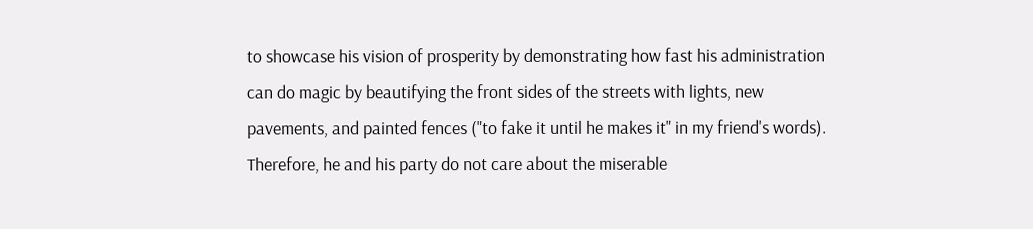to showcase his vision of prosperity by demonstrating how fast his administration can do magic by beautifying the front sides of the streets with lights, new pavements, and painted fences ("to fake it until he makes it" in my friend's words). Therefore, he and his party do not care about the miserable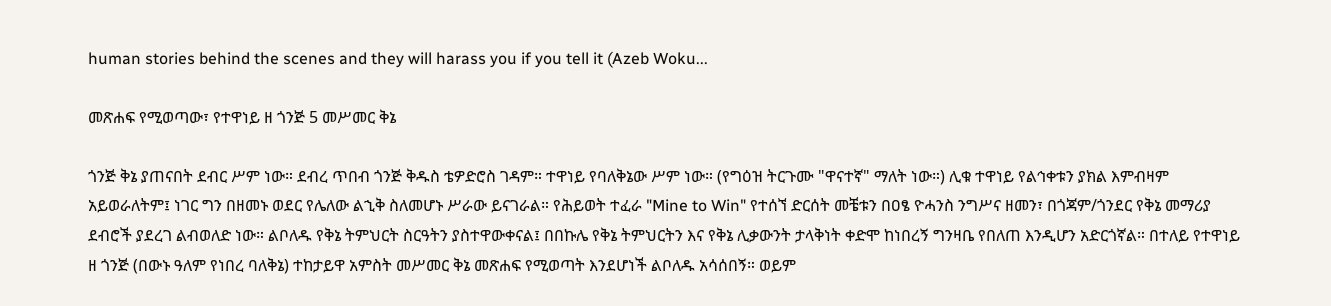human stories behind the scenes and they will harass you if you tell it (Azeb Woku...

መጽሐፍ የሚወጣው፣ የተዋነይ ዘ ጎንጅ 5 መሥመር ቅኔ

ጎንጅ ቅኔ ያጠናበት ደብር ሥም ነው። ደብረ ጥበብ ጎንጅ ቅዱስ ቴዎድሮስ ገዳም። ተዋነይ የባለቅኔው ሥም ነው። (የግዕዝ ትርጉሙ "ዋናተኛ" ማለት ነው።) ሊቁ ተዋነይ የልኅቀቱን ያክል እምብዛም አይወራለትም፤ ነገር ግን በዘመኑ ወደር የሌለው ልኂቅ ስለመሆኑ ሥራው ይናገራል። የሕይወት ተፈራ "Mine to Win" የተሰኘ ድርሰት መቼቱን በዐፄ ዮሓንስ ንግሥና ዘመን፣ በጎጃም/ጎንደር የቅኔ መማሪያ ደብሮች ያደረገ ልብወለድ ነው። ልቦለዱ የቅኔ ትምህርት ስርዓትን ያስተዋውቀናል፤ በበኩሌ የቅኔ ትምህርትን እና የቅኔ ሊቃውንት ታላቅነት ቀድሞ ከነበረኝ ግንዛቤ የበለጠ እንዲሆን አድርጎኛል። በተለይ የተዋነይ ዘ ጎንጅ (በውኑ ዓለም የነበረ ባለቅኔ) ተከታይዋ አምስት መሥመር ቅኔ መጽሐፍ የሚወጣት እንደሆነች ልቦለዱ አሳሰበኝ። ወይም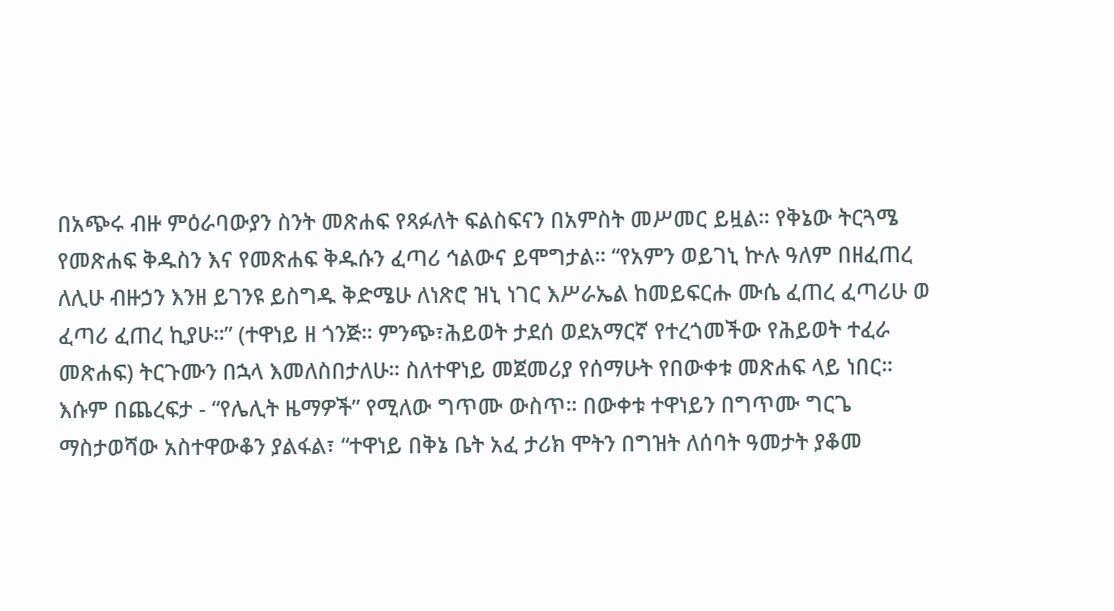በአጭሩ ብዙ ምዕራባውያን ስንት መጽሐፍ የጻፉለት ፍልስፍናን በአምስት መሥመር ይዟል። የቅኔው ትርጓሜ የመጽሐፍ ቅዱስን እና የመጽሐፍ ቅዱሱን ፈጣሪ ኅልውና ይሞግታል። “የአምን ወይገኒ ኵሉ ዓለም በዘፈጠረ ለሊሁ ብዙኃን እንዘ ይገንዩ ይስግዱ ቅድሜሁ ለነጽሮ ዝኒ ነገር እሥራኤል ከመይፍርሑ ሙሴ ፈጠረ ፈጣሪሁ ወ ፈጣሪ ፈጠረ ኪያሁ።” (ተዋነይ ዘ ጎንጅ። ምንጭ፣ሕይወት ታደሰ ወደአማርኛ የተረጎመችው የሕይወት ተፈራ መጽሐፍ) ትርጉሙን በኋላ እመለስበታለሁ። ስለተዋነይ መጀመሪያ የሰማሁት የበውቀቱ መጽሐፍ ላይ ነበር። እሱም በጨረፍታ - “የሌሊት ዜማዎች” የሚለው ግጥሙ ውስጥ። በውቀቱ ተዋነይን በግጥሙ ግርጌ ማስታወሻው አስተዋውቆን ያልፋል፣ “ተዋነይ በቅኔ ቤት አፈ ታሪክ ሞትን በግዝት ለሰባት ዓመታት ያቆመ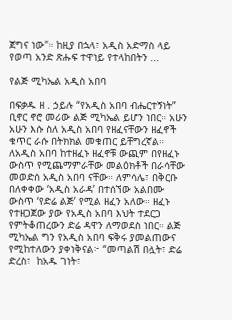ጀግና ነው"። ከዚያ በኋላ፣ አዲስ አድማስ ላይ የወጣ አንድ ጽሑፍ ተዋነይ የተላከበትን ...

የልጅ ሚካኤል አዲስ አበባ

በፍቃዱ ዘ . ኃይሉ “የአዲስ አበባ ብሔርተኝነት” ቢኖር ኖሮ መሪው ልጅ ሚካኤል ይሆን ነበር። አሁን አሁን እሱ ስለ አዲስ አበባ የዘፈናቸውን ዘፈኖች ቁጥር ራሱ በትክክል መቁጠር ይቸግረኛል። ለአዲስ አበባ ከተዘፈኑ ዘፈኖቹ ውጪም በየዘፈኑ ውስጥ የሚጨማምራቸው መልዕክቶች በራሳቸው መወድሰ አዲስ አበባ ናቸው። ለምሳሌ፣ በቅርቡ በለቀቀው ‘አዲስ አራዳ’ በተሰኘው አልበሙ ውስጥ ‘የድሬ ልጅ’ የሚል ዘፈን አለው። ዘፈኑ የተዘጋጀው ያው የአዲስ አበባ እህት ተደርጋ የምትቆጠረውን ድሬ ዳዋን ለማወደስ ነበር። ልጅ ሚካኤል ግን የአዲስ አበባ ፍቅሩ ያመልጠውና የሚከተለውን ያቀነቅናል፦ “መጣልሽ በሏት፣ ድሬ ድረስ፣  ከአዱ ገነት፣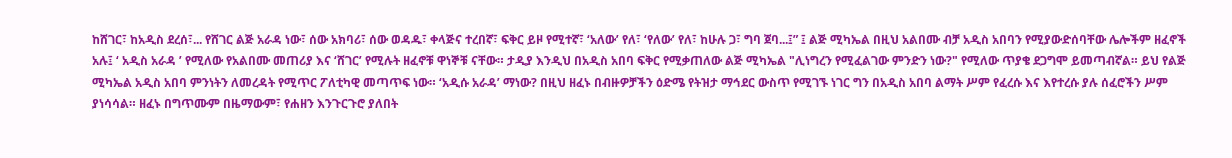ከሸገር፣ ከአዲስ ደረሰ፣... የሸገር ልጅ አራዳ ነው፣ ሰው አክባሪ፣ ሰው ወዳዱ፣ ቀላጅና ተረበኛ፣ ፍቅር ይዞ የሚተኛ፣ ‘አለው’ የለ፣ ‘የለው’ የለ፣ ከሁሉ ጋ፣ ግባ ጀባ...፤” ፤ ልጅ ሚካኤል በዚህ አልበሙ ብቻ አዲስ አበባን የሚያውድሰባቸው ሌሎችም ዘፈኖች አሉ፤ ‘ አዲስ አራዳ ’ የሚለው የአልበሙ መጠሪያ እና ‘ሸገር’ የሚሉት ዘፈኖቹ ዋነኞቹ ናቸው። ታዲያ እንዲህ በአዲስ አበባ ፍቅር የሚቃጠለው ልጅ ሚካኤል "ሊነግረን የሚፈልገው ምንድን ነው?" የሚለው ጥያቄ ደጋግሞ ይመጣብኛል። ይህ የልጅ ሚካኤል አዲስ አበባ ምንነትን ለመረዳት የሚጥር ፖለቲካዊ መጣጥፍ ነው። ‘አዲሱ አራዳ’ ማነው? በዚህ ዘፈኑ በብዙዎቻችን ዕድሜ የትዝታ ማኅደር ውስጥ የሚገኙ ነገር ግን በአዲስ አበባ ልማት ሥም የፈረሱ እና እየተረሱ ያሉ ሰፈሮችን ሥም ያነሳሳል። ዘፈኑ በግጥሙም በዜማውም፣ የሐዘን እንጉርጉሮ ያለበት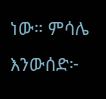ነው። ምሳሌ እንውሰድ፦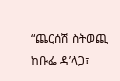“ጨርሰሽ ስትወጪ ከቡፌ ዳ’ላጋ፣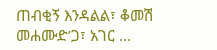ጠብቂኝ እንዳልል፣ ቆመሽ መሐሙድ’ጋ፣ አገር ...